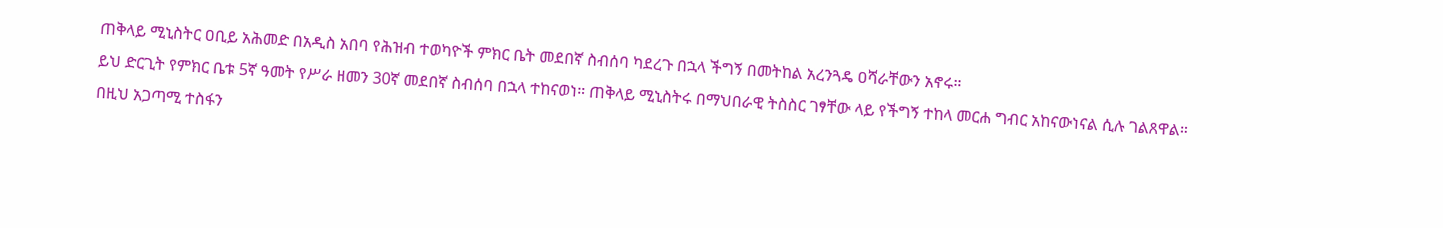ጠቅላይ ሚኒስትር ዐቢይ አሕመድ በአዲስ አበባ የሕዝብ ተወካዮች ምክር ቤት መደበኛ ስብሰባ ካደረጉ በኋላ ችግኝ በመትከል አረንጓዴ ዐሻራቸውን አኖሩ።
ይህ ድርጊት የምክር ቤቱ 5ኛ ዓመት የሥራ ዘመን 30ኛ መደበኛ ስብሰባ በኋላ ተከናወነ። ጠቅላይ ሚኒስትሩ በማህበራዊ ትስስር ገፃቸው ላይ የችግኝ ተከላ መርሐ ግብር አከናውነናል ሲሉ ገልጸዋል።
በዚህ አጋጣሚ ተስፋን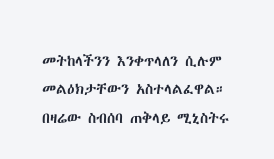መትከላችንን እንቀጥላለን ሲሉም መልዕክታቸውን አስተላልፈዋል። በዛሬው ስብሰባ ጠቅላይ ሚኒስትሩ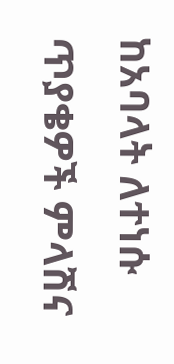ከአባላት ለተነሱ ጥያቄዎች ምላሽና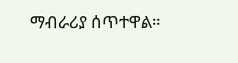ማብራሪያ ሰጥተዋል።